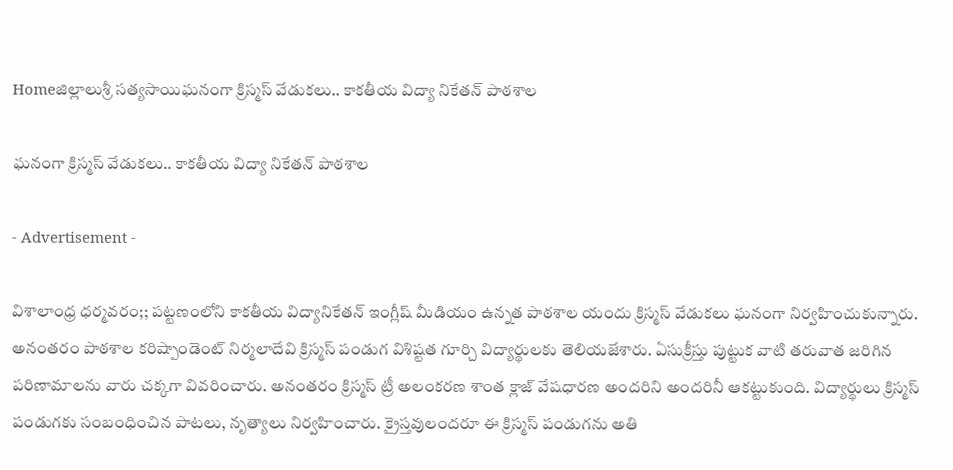Homeజిల్లాలుశ్రీ సత్యసాయిఘనంగా క్రిస్మస్ వేడుకలు.. కాకతీయ విద్యా నికేతన్ పాఠశాల

ఘనంగా క్రిస్మస్ వేడుకలు.. కాకతీయ విద్యా నికేతన్ పాఠశాల

- Advertisement -

విశాలాంధ్ర ధర్మవరం;; పట్టణంలోని కాకతీయ విద్యానికేతన్ ఇంగ్లీష్ మీడియం ఉన్నత పాఠశాల యందు క్రిస్మస్ వేడుకలు ఘనంగా నిర్వహించుకున్నారు. అనంతరం పాఠశాల కరిష్పాండెంట్ నిర్మలాదేవి క్రిస్మస్ పండుగ విశిష్టత గూర్చి విద్యార్థులకు తెలియజేశారు. ఏసుక్రీస్తు పుట్టుక వాటి తరువాత జరిగిన పరిణామాలను వారు చక్కగా వివరించారు. అనంతరం క్రిస్మస్ ట్రీ అలంకరణ శాంత క్లాజ్ వేషధారణ అందరిని అందరినీ ఆకట్టుకుంది. విద్యార్థులు క్రిస్మస్ పండుగకు సంబంధించిన పాటలు, నృత్యాలు నిర్వహించారు. క్రైస్తవులందరూ ఈ క్రిస్మస్ పండుగను అతి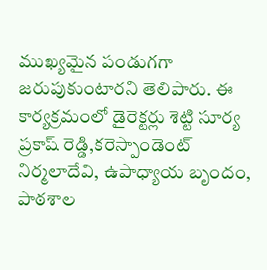ముఖ్యమైన పండుగగా జరుపుకుంటారని తెలిపారు. ఈ కార్యక్రమంలో డైరెక్టర్లు శెట్టి సూర్య ప్రకాష్ రెడ్డి,కరెస్పాండెంట్ నిర్మలాదేవి, ఉపాధ్యాయ బృందం, పాఠశాల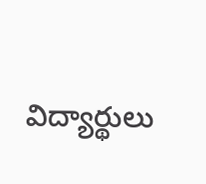విద్యార్థులు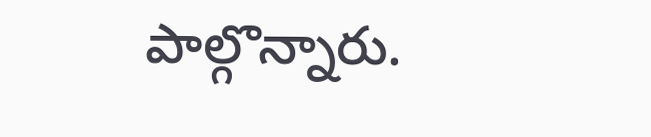పాల్గొన్నారు.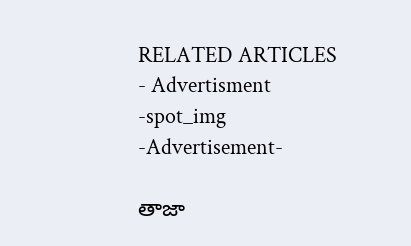RELATED ARTICLES
- Advertisment -spot_img
-Advertisement-

తాజా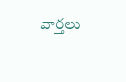వార్తలు